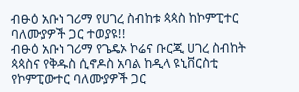ብፁዕ አቡነ ገሪማ የሀገረ ስብከቱ ጳጳስ ከኮምፒተር ባለሙያዎች ጋር ተወያዩ!!
ብፁዕ አቡነ ገሪማ የጌዴኦ ኮሬና ቡርጂ ሀገረ ስብከት ጳጳስና የቅዱስ ሲኖዶስ አባል ከዲላ ዩኒቨርስቲ የኮምፒውተር ባለሙያዎች ጋር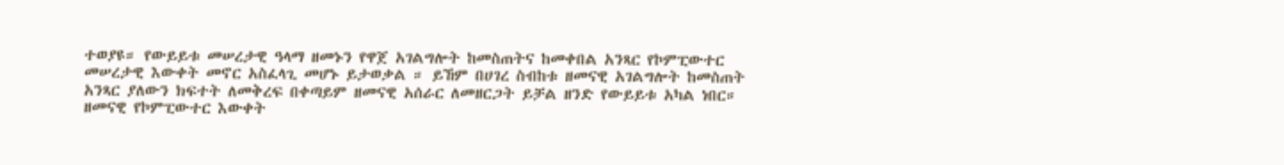ተወያዩ። የውይይቱ መሠረታዊ ዓላማ ዘመኑን የዋጀ አገልግሎት ከመስጠትና ከመቀበል አንጻር የኮምፒውተር መሠረታዊ እውቀት መኖር አስፈላጊ መሆኑ ይታወቃል ። ይኸም በሀገረ ስብከቱ ዘመናዊ አገልግሎት ከመስጠት አንጻር ያለውን ክፍተት ለመቅረፍ በቀጣይም ዘመናዊ አሰራር ለመዘርጋት ይቻል ዘንድ የውይይቱ አካል ነበር። ዘመናዊ የኮምፒውተር እውቀት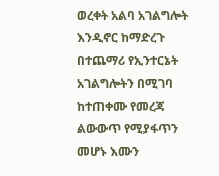ወረቀት አልባ አገልግሎት እንዲኖር ከማድረጉ በተጨማሪ የኢንተርኔት አገልግሎትን በሚገባ ከተጠቀሙ የመረጃ ልውውጥ የሚያፋጥን መሆኑ እሙን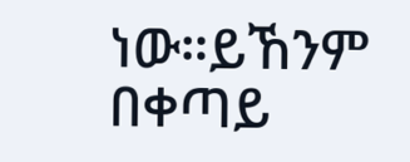ነው።ይኸንም በቀጣይ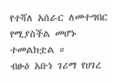የተሻለ አሰራር ለመተግበር የሚያስችል መሆኑ ተመልክቷል ።
ብፁዕ አቡነ ገሪማ የሀገረ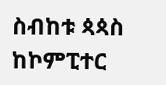ስብከቱ ጳጳስ ከኮምፒተር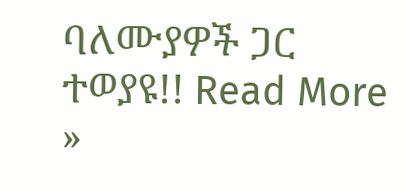ባለሙያዎች ጋር ተወያዩ!! Read More »